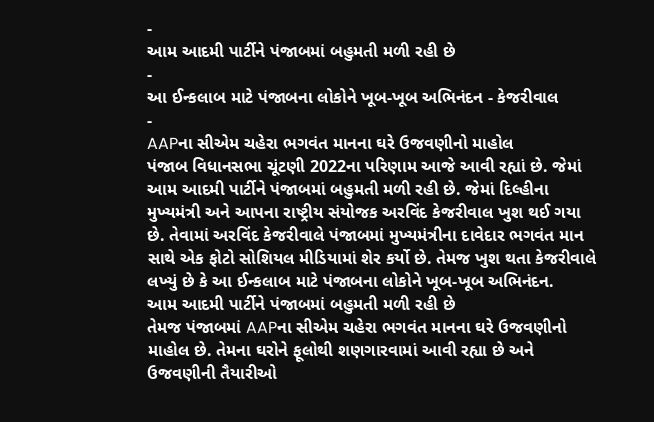-
આમ આદમી પાર્ટીને પંજાબમાં બહુમતી મળી રહી છે
-
આ ઈન્કલાબ માટે પંજાબના લોકોને ખૂબ-ખૂબ અભિનંદન - કેજરીવાલ
-
AAPના સીએમ ચહેરા ભગવંત માનના ઘરે ઉજવણીનો માહોલ
પંજાબ વિધાનસભા ચૂંટણી 2022ના પરિણામ આજે આવી રહ્યાં છે. જેમાં આમ આદમી પાર્ટીને પંજાબમાં બહુમતી મળી રહી છે. જેમાં દિલ્હીના મુખ્યમંત્રી અને આપના રાષ્ટ્રીય સંયોજક અરવિંદ કેજરીવાલ ખુશ થઈ ગયા છે. તેવામાં અરવિંદ કેજરીવાલે પંજાબમાં મુખ્યમંત્રીના દાવેદાર ભગવંત માન સાથે એક ફોટો સોશિયલ મીડિયામાં શેર કર્યો છે. તેમજ ખુશ થતા કેજરીવાલે લખ્યું છે કે આ ઈન્કલાબ માટે પંજાબના લોકોને ખૂબ-ખૂબ અભિનંદન.
આમ આદમી પાર્ટીને પંજાબમાં બહુમતી મળી રહી છે
તેમજ પંજાબમાં AAPના સીએમ ચહેરા ભગવંત માનના ઘરે ઉજવણીનો માહોલ છે. તેમના ઘરોને ફૂલોથી શણગારવામાં આવી રહ્યા છે અને ઉજવણીની તૈયારીઓ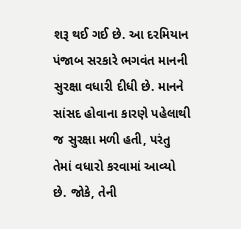શરૂ થઈ ગઈ છે. આ દરમિયાન પંજાબ સરકારે ભગવંત માનની સુરક્ષા વધારી દીધી છે. માનને સાંસદ હોવાના કારણે પહેલાથી જ સુરક્ષા મળી હતી, પરંતુ તેમાં વધારો કરવામાં આવ્યો છે. જોકે, તેની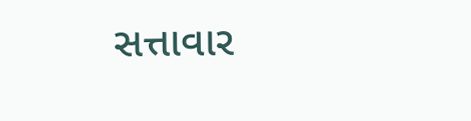સત્તાવાર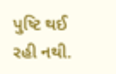પુષ્ટિ થઈ રહી નથી.